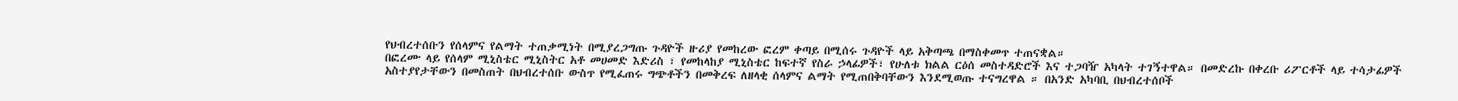የህብረተሰቡን የሰላምና የልማት ተጠቃሚነት በሚያረጋግጡ ጉዳዮች ዙሪያ የመከረው ፎረም ቀጣይ በሚሰሩ ጉዳዮች ላይ አቅጣጫ በማስቀመጥ ተጠናቋል።
በፎረሙ ላይ የሰላም ሚኒስቴር ሚኒስትር አቶ መሀመድ እድሪስ ፣ የመከላከያ ሚኒስቴር ከፍተኛ የስራ ኃላፊዎች፣ የሁለቱ ክልል ርዕሰ መስተዳድሮች እና ተጋባዥ አካላት ተገኝተዋል። በመድረኩ በቀረቡ ሪፖርቶች ላይ ተሳታፊዎች አስተያየታቸውን በመስጠት በህብረተሰቡ ውስጥ የሚፈጠሩ ግጭቶችን በመቅረፍ ለዘላቂ ሰላምና ልማት የሚጠበቅባቸውን እንደሚወጡ ተናግረዋል ። በአንድ አካባቢ በህብረተሰቦች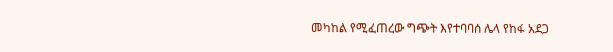መካከል የሚፈጠረው ግጭት እየተባባሰ ሌላ የከፋ አደጋ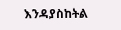እንዳያስከትል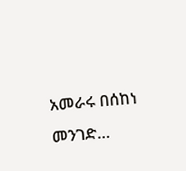አመራሩ በሰከነ መንገድ…